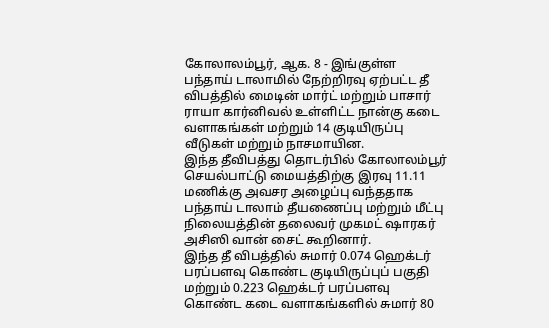கோலாலம்பூர், ஆக. 8 - இங்குள்ள பந்தாய் டாலாமில் நேற்றிரவு ஏற்பட்ட தீ விபத்தில் மைடின் மார்ட் மற்றும் பாசார் ராயா கார்னிவல் உள்ளிட்ட நான்கு கடை வளாகங்கள் மற்றும் 14 குடியிருப்பு வீடுகள் மற்றும் நாசமாயின.
இந்த தீவிபத்து தொடர்பில் கோலாலம்பூர் செயல்பாட்டு மையத்திற்கு இரவு 11.11 மணிக்கு அவசர அழைப்பு வந்ததாக பந்தாய் டாலாம் தீயணைப்பு மற்றும் மீட்பு நிலையத்தின் தலைவர் முகமட் ஷாரகர் அசிஸி வான் சைட் கூறினார்.
இந்த தீ விபத்தில் சுமார் 0.074 ஹெக்டர் பரப்பளவு கொண்ட குடியிருப்புப் பகுதி மற்றும் 0.223 ஹெக்டர் பரப்பளவு கொண்ட கடை வளாகங்களில் சுமார் 80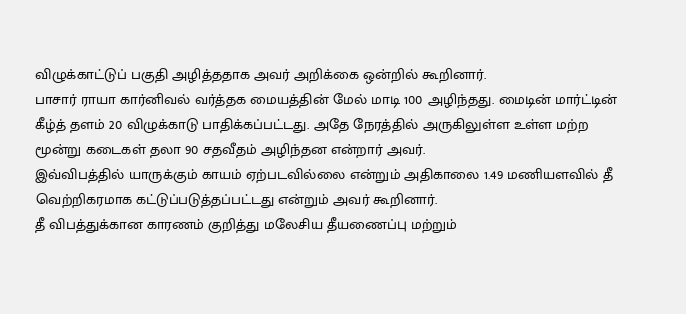விழுக்காட்டுப் பகுதி அழித்ததாக அவர் அறிக்கை ஒன்றில் கூறினார்.
பாசார் ராயா கார்னிவல் வர்த்தக மையத்தின் மேல் மாடி 100 அழிந்தது. மைடின் மார்ட்டின் கீழ்த் தளம் 20 விழுக்காடு பாதிக்கப்பட்டது. அதே நேரத்தில் அருகிலுள்ள உள்ள மற்ற மூன்று கடைகள் தலா 90 சதவீதம் அழிந்தன என்றார் அவர்.
இவ்விபத்தில் யாருக்கும் காயம் ஏற்படவில்லை என்றும் அதிகாலை 1.49 மணியளவில் தீ வெற்றிகரமாக கட்டுப்படுத்தப்பட்டது என்றும் அவர் கூறினார்.
தீ விபத்துக்கான காரணம் குறித்து மலேசிய தீயணைப்பு மற்றும்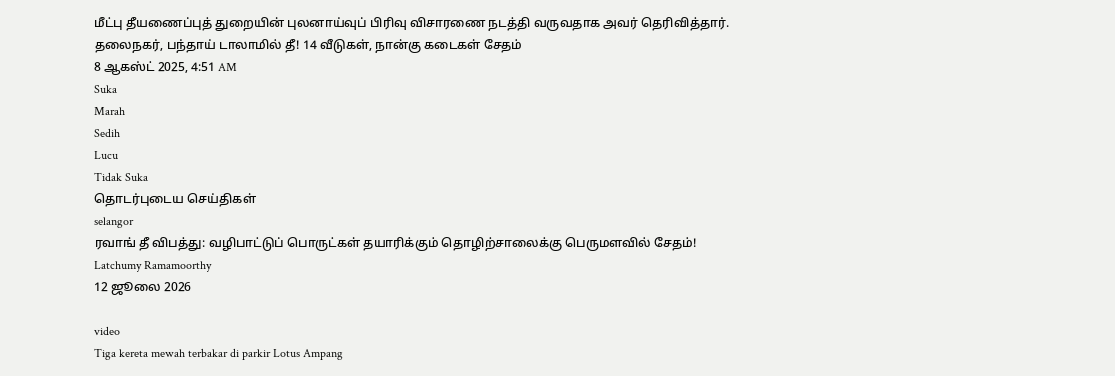மீட்பு தீயணைப்புத் துறையின் புலனாய்வுப் பிரிவு விசாரணை நடத்தி வருவதாக அவர் தெரிவித்தார்.
தலைநகர், பந்தாய் டாலாமில் தீ! 14 வீடுகள், நான்கு கடைகள் சேதம்
8 ஆகஸ்ட் 2025, 4:51 AM
Suka
Marah
Sedih
Lucu
Tidak Suka
தொடர்புடைய செய்திகள்
selangor
ரவாங் தீ விபத்து: வழிபாட்டுப் பொருட்கள் தயாரிக்கும் தொழிற்சாலைக்கு பெருமளவில் சேதம்!
Latchumy Ramamoorthy
12 ஜூலை 2026

video
Tiga kereta mewah terbakar di parkir Lotus Ampang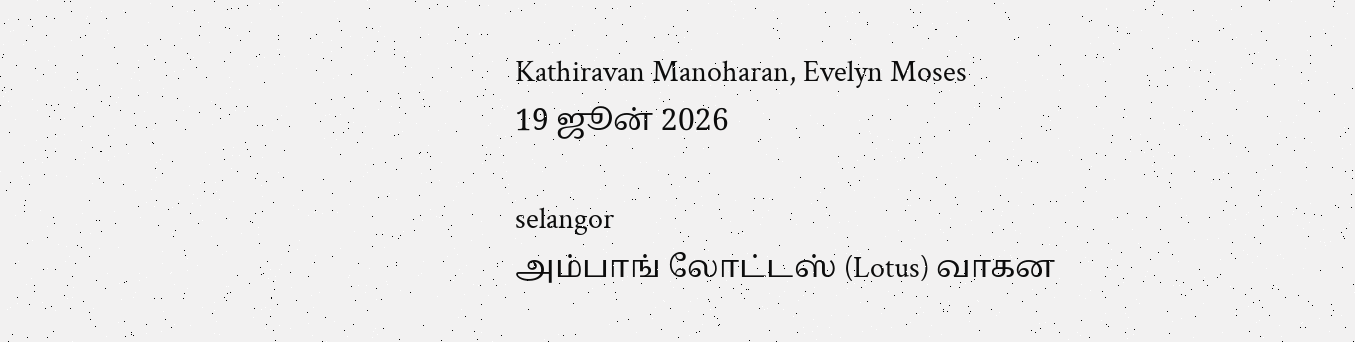Kathiravan Manoharan, Evelyn Moses
19 ஜூன் 2026

selangor
அம்பாங் லோட்டஸ் (Lotus) வாகன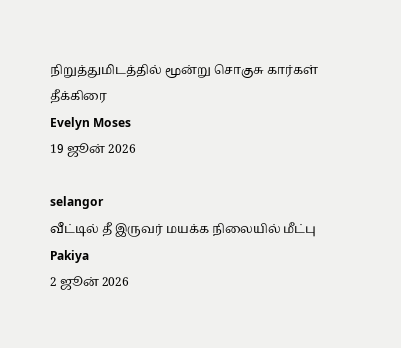நிறுத்துமிடத்தில் மூன்று சொகுசு கார்கள் தீக்கிரை
Evelyn Moses
19 ஜூன் 2026

selangor
வீட்டில் தீ இருவர் மயக்க நிலையில் மீட்பு
Pakiya
2 ஜூன் 2026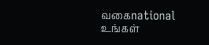வகைnational
உங்கள்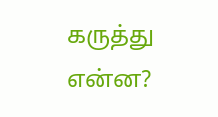கருத்து என்ன?